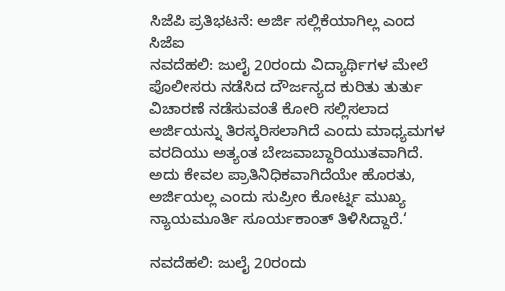ಸಿಜೆಪಿ ಪ್ರತಿಭಟನೆ: ಅರ್ಜಿ ಸಲ್ಲಿಕೆಯಾಗಿಲ್ಲ ಎಂದ ಸಿಜೆಐ
ನವದೆಹಲಿ: ಜುಲೈ 20ರಂದು ವಿದ್ಯಾರ್ಥಿಗಳ ಮೇಲೆ ಪೊಲೀಸರು ನಡೆಸಿದ ದೌರ್ಜನ್ಯದ ಕುರಿತು ತುರ್ತು ವಿಚಾರಣೆ ನಡೆಸುವಂತೆ ಕೋರಿ ಸಲ್ಲಿಸಲಾದ ಅರ್ಜಿಯನ್ನು ತಿರಸ್ಕರಿಸಲಾಗಿದೆ ಎಂದು ಮಾಧ್ಯಮಗಳ ವರದಿಯು ಅತ್ಯಂತ ಬೇಜವಾಬ್ದಾರಿಯುತವಾಗಿದೆ. ಅದು ಕೇವಲ ಪ್ರಾತಿನಿಧಿಕವಾಗಿದೆಯೇ ಹೊರತು, ಅರ್ಜಿಯಲ್ಲ ಎಂದು ಸುಪ್ರೀಂ ಕೋರ್ಟ್ನ ಮುಖ್ಯ ನ್ಯಾಯಮೂರ್ತಿ ಸೂರ್ಯಕಾಂತ್ ತಿಳಿಸಿದ್ದಾರೆ.‘

ನವದೆಹಲಿ: ಜುಲೈ 20ರಂದು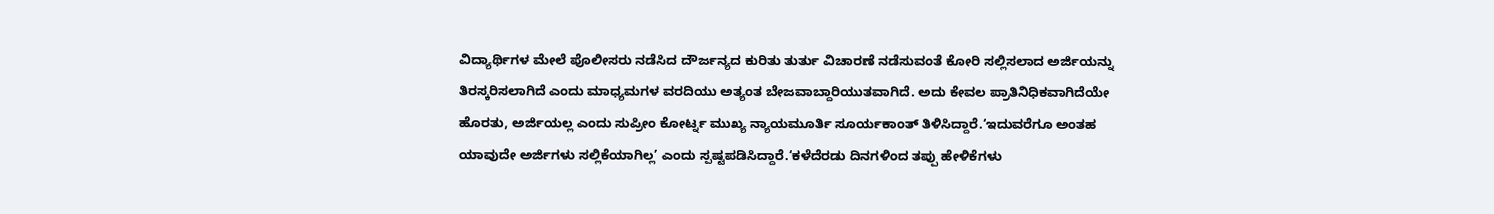ವಿದ್ಯಾರ್ಥಿಗಳ ಮೇಲೆ ಪೊಲೀಸರು ನಡೆಸಿದ ದೌರ್ಜನ್ಯದ ಕುರಿತು ತುರ್ತು ವಿಚಾರಣೆ ನಡೆಸುವಂತೆ ಕೋರಿ ಸಲ್ಲಿಸಲಾದ ಅರ್ಜಿಯನ್ನು ತಿರಸ್ಕರಿಸಲಾಗಿದೆ ಎಂದು ಮಾಧ್ಯಮಗಳ ವರದಿಯು ಅತ್ಯಂತ ಬೇಜವಾಬ್ದಾರಿಯುತವಾಗಿದೆ. ಅದು ಕೇವಲ ಪ್ರಾತಿನಿಧಿಕವಾಗಿದೆಯೇ ಹೊರತು, ಅರ್ಜಿಯಲ್ಲ ಎಂದು ಸುಪ್ರೀಂ ಕೋರ್ಟ್ನ ಮುಖ್ಯ ನ್ಯಾಯಮೂರ್ತಿ ಸೂರ್ಯಕಾಂತ್ ತಿಳಿಸಿದ್ದಾರೆ.‘ಇದುವರೆಗೂ ಅಂತಹ ಯಾವುದೇ ಅರ್ಜಿಗಳು ಸಲ್ಲಿಕೆಯಾಗಿಲ್ಲ’ ಎಂದು ಸ್ಪಷ್ಟಪಡಿಸಿದ್ದಾರೆ.‘ಕಳೆದೆರಡು ದಿನಗಳಿಂದ ತಪ್ಪು ಹೇಳಿಕೆಗಳು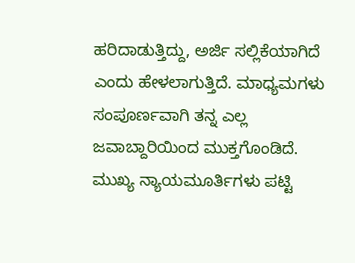ಹರಿದಾಡುತ್ತಿದ್ದು, ಅರ್ಜಿ ಸಲ್ಲಿಕೆಯಾಗಿದೆ ಎಂದು ಹೇಳಲಾಗುತ್ತಿದೆ. ಮಾಧ್ಯಮಗಳು ಸಂಪೂರ್ಣವಾಗಿ ತನ್ನ ಎಲ್ಲ ಜವಾಬ್ದಾರಿಯಿಂದ ಮುಕ್ತಗೊಂಡಿದೆ. ಮುಖ್ಯ ನ್ಯಾಯಮೂರ್ತಿಗಳು ಪಟ್ಟಿ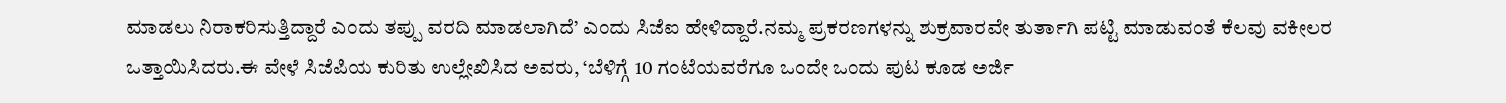ಮಾಡಲು ನಿರಾಕರಿಸುತ್ತಿದ್ದಾರೆ ಎಂದು ತಪ್ಪು ವರದಿ ಮಾಡಲಾಗಿದೆ’ ಎಂದು ಸಿಜೆಐ ಹೇಳಿದ್ದಾರೆ.ನಮ್ಮ ಪ್ರಕರಣಗಳನ್ನು ಶುಕ್ರವಾರವೇ ತುರ್ತಾಗಿ ಪಟ್ಟಿ ಮಾಡುವಂತೆ ಕೆಲವು ವಕೀಲರ ಒತ್ತಾಯಿಸಿದರು.ಈ ವೇಳೆ ಸಿಜೆಪಿಯ ಕುರಿತು ಉಲ್ಲೇಖಿಸಿದ ಅವರು, ‘ಬೆಳಿಗ್ಗೆ 10 ಗಂಟೆಯವರೆಗೂ ಒಂದೇ ಒಂದು ಪುಟ ಕೂಡ ಅರ್ಜಿ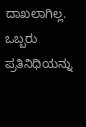ದಾಖಲಾಗಿಲ್ಲ. ಒಬ್ಬರು ಪ್ರತಿನಿಧಿಯನ್ನು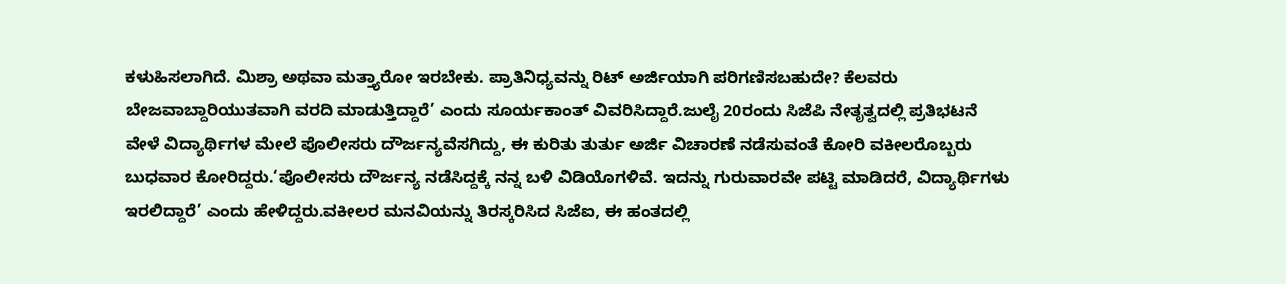ಕಳುಹಿಸಲಾಗಿದೆ. ಮಿಶ್ರಾ ಅಥವಾ ಮತ್ತ್ಯಾರೋ ಇರಬೇಕು. ಪ್ರಾತಿನಿಧ್ಯವನ್ನು ರಿಟ್ ಅರ್ಜಿಯಾಗಿ ಪರಿಗಣಿಸಬಹುದೇ? ಕೆಲವರು ಬೇಜವಾಬ್ದಾರಿಯುತವಾಗಿ ವರದಿ ಮಾಡುತ್ತಿದ್ದಾರೆ’ ಎಂದು ಸೂರ್ಯಕಾಂತ್ ವಿವರಿಸಿದ್ದಾರೆ.ಜುಲೈ 20ರಂದು ಸಿಜೆಪಿ ನೇತೃತ್ವದಲ್ಲಿ ಪ್ರತಿಭಟನೆ ವೇಳೆ ವಿದ್ಯಾರ್ಥಿಗಳ ಮೇಲೆ ಪೊಲೀಸರು ದೌರ್ಜನ್ಯವೆಸಗಿದ್ದು, ಈ ಕುರಿತು ತುರ್ತು ಅರ್ಜಿ ವಿಚಾರಣೆ ನಡೆಸುವಂತೆ ಕೋರಿ ವಕೀಲರೊಬ್ಬರು ಬುಧವಾರ ಕೋರಿದ್ದರು.‘ಪೊಲೀಸರು ದೌರ್ಜನ್ಯ ನಡೆಸಿದ್ದಕ್ಕೆ ನನ್ನ ಬಳಿ ವಿಡಿಯೊಗಳಿವೆ. ಇದನ್ನು ಗುರುವಾರವೇ ಪಟ್ಟಿ ಮಾಡಿದರೆ, ವಿದ್ಯಾರ್ಥಿಗಳು ಇರಲಿದ್ದಾರೆ’ ಎಂದು ಹೇಳಿದ್ದರು.ವಕೀಲರ ಮನವಿಯನ್ನು ತಿರಸ್ಕರಿಸಿದ ಸಿಜೆಐ, ಈ ಹಂತದಲ್ಲಿ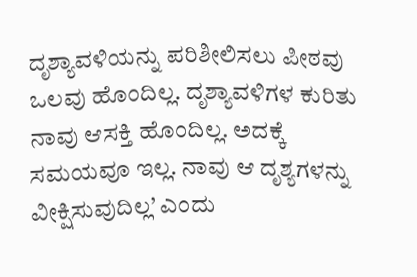ದೃಶ್ಯಾವಳಿಯನ್ನು ಪರಿಶೀಲಿಸಲು ಪೀಠವು ಒಲವು ಹೊಂದಿಲ್ಲ. ದೃಶ್ಯಾವಳಿಗಳ ಕುರಿತು ನಾವು ಆಸಕ್ತಿ ಹೊಂದಿಲ್ಲ. ಅದಕ್ಕೆ ಸಮಯವೂ ಇಲ್ಲ. ನಾವು ಆ ದೃಶ್ಯಗಳನ್ನು ವೀಕ್ಷಿಸುವುದಿಲ್ಲ’ ಎಂದು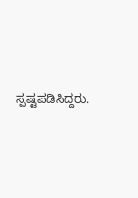ಸ್ಪಷ್ಟಪಡಿಸಿದ್ದರು.